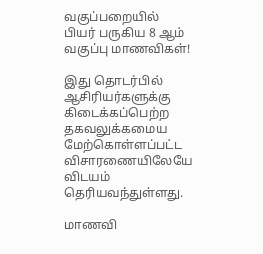வகுப்பறையில் பியர் பருகிய 8 ஆம் வகுப்பு மாணவிகள்!

இது தொடர்பில்  ஆசிரியர்களுக்கு கிடைக்கப்பெற்ற தகவலுக்கமைய மேற்கொள்ளப்பட்ட விசாரணையிலேயே விடயம் தெரியவந்துள்ளது.

மாணவி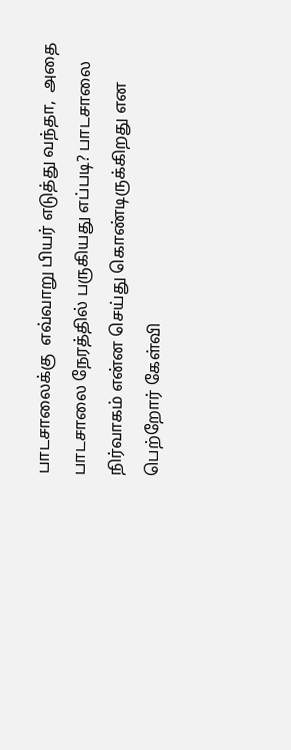பாடசாலைக்கு  எவ்வாறு பியர் எடுத்து வந்தா,  அதை பாடசாலை நேரத்தில் பருகியது எப்படி? பாடசாலை நிர்வாகம் என்ன செய்து கொண்டிருக்கிறது என பெற்றோர் கேள்வி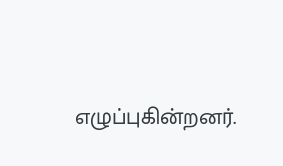எழுப்புகின்றனர்.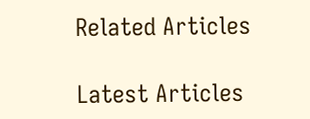Related Articles

Latest Articles